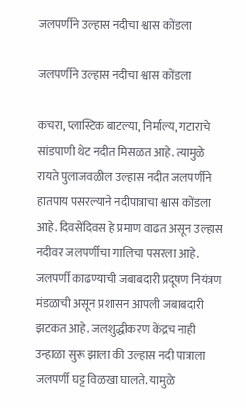जलपर्णीने उल्हास नदीचा श्वास कोंडला

जलपर्णीने उल्हास नदीचा श्वास कोंडला

कचरा, प्लास्टिक बाटल्या, निर्माल्य, गटाराचे सांडपाणी थेट नदीत मिसळत आहे. त्यामुळे रायते पुलाजवळील उल्हास नदीत जलपर्णीने हातपाय पसरल्याने नदीपात्राचा श्वास कोंडला आहे. दिवसेंदिवस हे प्रमाण वाढत असून उल्हास नदीवर जलपर्णीचा गालिचा पसरला आहे. जलपर्णी काढण्याची जबाबदारी प्रदूषण नियंत्रण मंडळाची असून प्रशासन आपली जबाबदारी झटकत आहे. जलशुद्धीकरण केंद्रच नाही उन्हाळा सुरू झाला की उल्हास नदी पात्राला जलपर्णी घट्ट विळखा घालते. यामुळे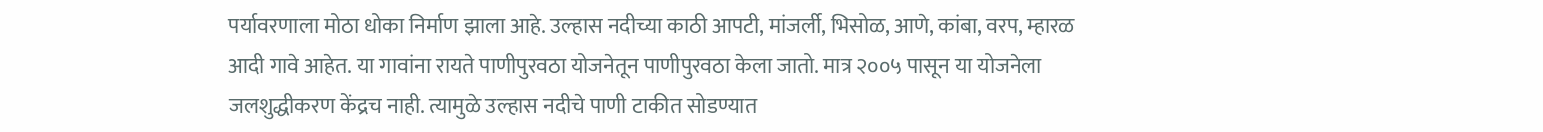पर्यावरणाला मोठा धोका निर्माण झाला आहे. उल्हास नदीच्या काठी आपटी, मांजर्ली, भिसोळ, आणे, कांबा, वरप, म्हारळ आदी गावे आहेत. या गावांना रायते पाणीपुरवठा योजनेतून पाणीपुरवठा केला जातो. मात्र २००५ पासून या योजनेला जलशुद्धीकरण केंद्रच नाही. त्यामुळे उल्हास नदीचे पाणी टाकीत सोडण्यात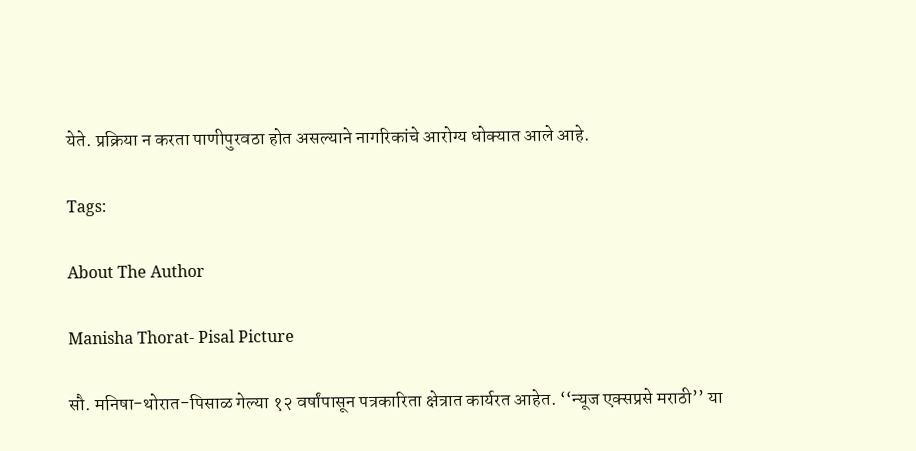येते. प्रक्रिया न करता पाणीपुरवठा होत असल्याने नागरिकांचे आरोग्य धोक्यात आले आहे.

Tags:

About The Author

Manisha Thorat- Pisal Picture

सौ. मनिषा-थोरात-पिसाळ गेल्या १२ वर्षांपासून पत्रकारिता क्षेत्रात कार्यरत आहेत. ‘‘न्यूज एक्सप्रसे मराठी’’ या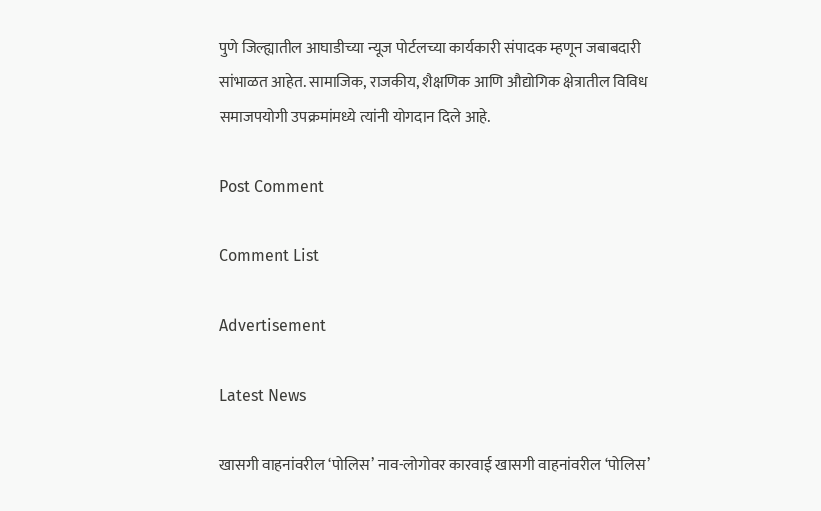पुणे जिल्ह्यातील आघाडीच्या न्यूज पोर्टलच्या कार्यकारी संपादक म्हणून जबाबदारी सांभाळत आहेत. सामाजिक, राजकीय, शैक्षणिक आणि औद्योगिक क्षेत्रातील विविध समाजपयोगी उपक्रमांमध्ये त्यांनी योगदान दिले आहे.

Post Comment

Comment List

Advertisement

Latest News

खासगी वाहनांवरील ‘पोलिस’ नाव-लोगोवर कारवाई खासगी वाहनांवरील ‘पोलिस’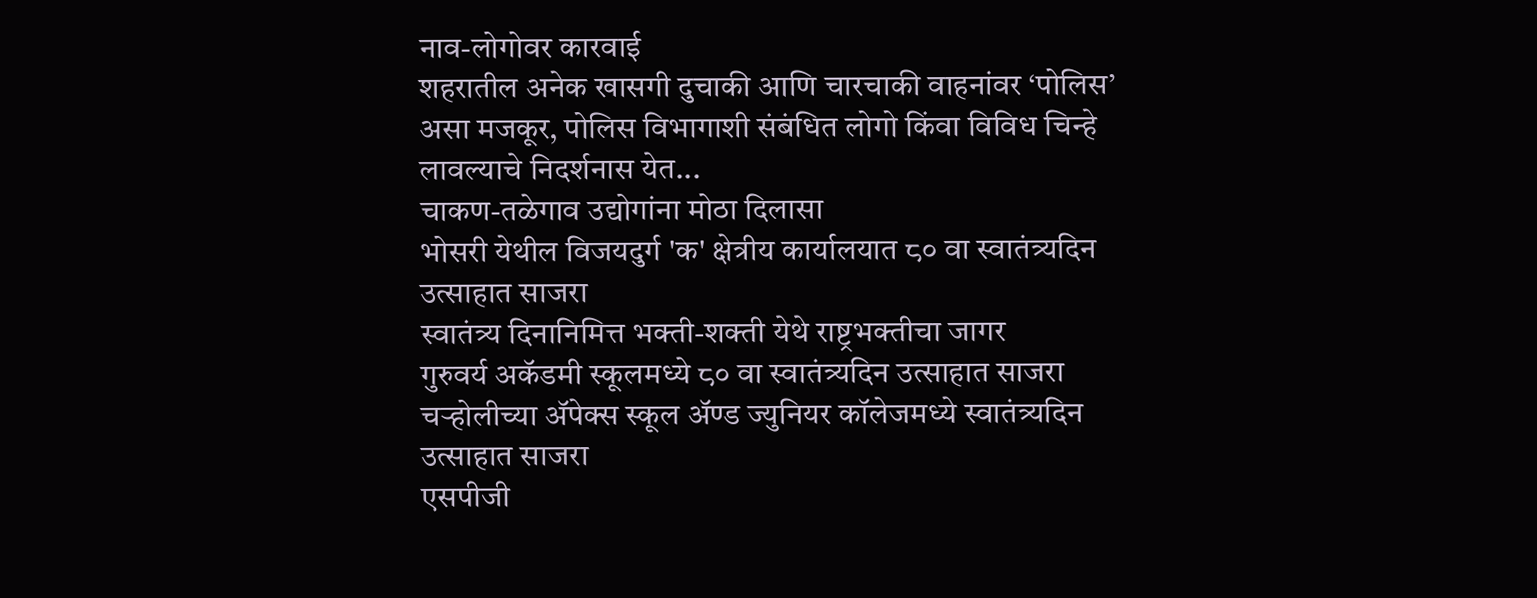नाव-लोगोवर कारवाई
शहरातील अनेक खासगी दुचाकी आणि चारचाकी वाहनांवर ‘पोलिस’ असा मजकूर, पोलिस विभागाशी संबंधित लोगो किंवा विविध चिन्हे लावल्याचे निदर्शनास येत...
चाकण-तळेगाव उद्योगांना मोठा दिलासा
भोसरी येथील विजयदुर्ग 'क' क्षेत्रीय कार्यालयात ८० वा स्वातंत्र्यदिन उत्साहात साजरा
स्वातंत्र्य दिनानिमित्त भक्ती-शक्ती येथे राष्ट्रभक्तीचा जागर
गुरुवर्य अकॅडमी स्कूलमध्ये ८० वा स्वातंत्र्यदिन उत्साहात साजरा
चऱ्होलीच्या अ‍ॅपेक्स स्कूल अ‍ॅण्ड ज्युनियर कॉलेजमध्ये स्वातंत्र्यदिन उत्साहात साजरा
एसपीजी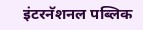इंटरनॅशनल पब्लिक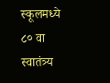स्कूलमध्ये ८० वा स्वातंत्र्य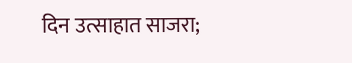दिन उत्साहात साजरा;